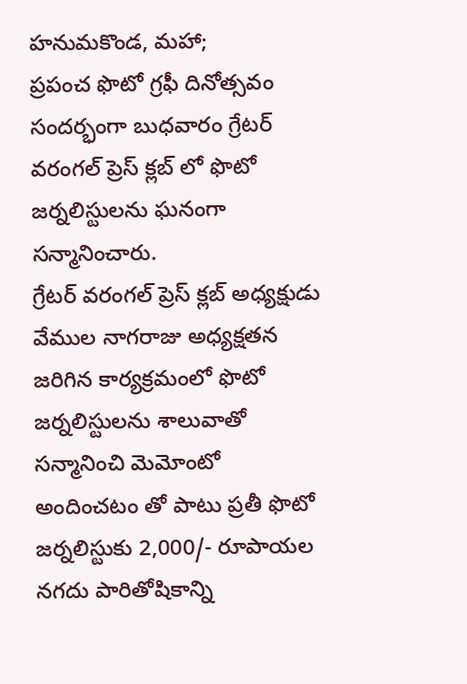హనుమకొండ, మహా;
ప్రపంచ ఫొటో గ్రఫీ దినోత్సవం సందర్భంగా బుధవారం గ్రేటర్ వరంగల్ ప్రెస్ క్లబ్ లో ఫొటో జర్నలిస్టులను ఘనంగా సన్మానించారు.
గ్రేటర్ వరంగల్ ప్రెస్ క్లబ్ అధ్యక్షుడు వేముల నాగరాజు అధ్యక్షతన జరిగిన కార్యక్రమంలో ఫొటో జర్నలిస్టులను శాలువాతో సన్మానించి మెమోంటో అందించటం తో పాటు ప్రతీ ఫొటో జర్నలిస్టుకు 2,000/- రూపాయల నగదు పారితోషికాన్ని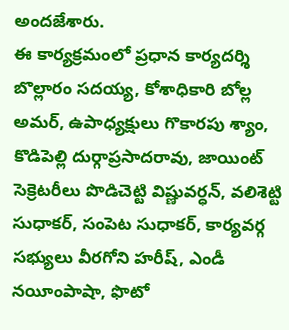అందజేశారు.
ఈ కార్యక్రమంలో ప్రధాన కార్యదర్శి బొల్లారం సదయ్య, కోశాధికారి బోల్ల అమర్, ఉపాధ్యక్షులు గొకారపు శ్యాం, కొడిపెల్లి దుర్గాప్రసాదరావు, జాయింట్ సెక్రెటరీలు పొడిచెట్టి విష్ణువర్ధన్, వలిశెట్టి సుధాకర్, సంపెట సుధాకర్, కార్యవర్గ సభ్యులు వీరగోని హరీష్, ఎండీ నయీంపాషా, ఫొటో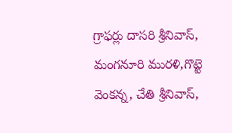గ్రాఫర్లు దాసరి శ్రీనివాస్, మంగనూరి మురళి,గొట్టె వెంకన్న, చేతి శ్రీనివాస్,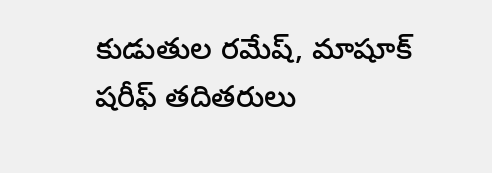కుడుతుల రమేష్, మాషూక్ షరీఫ్ తదితరులు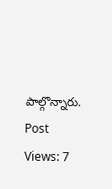పాల్గొన్నారు.
Post Views: 7